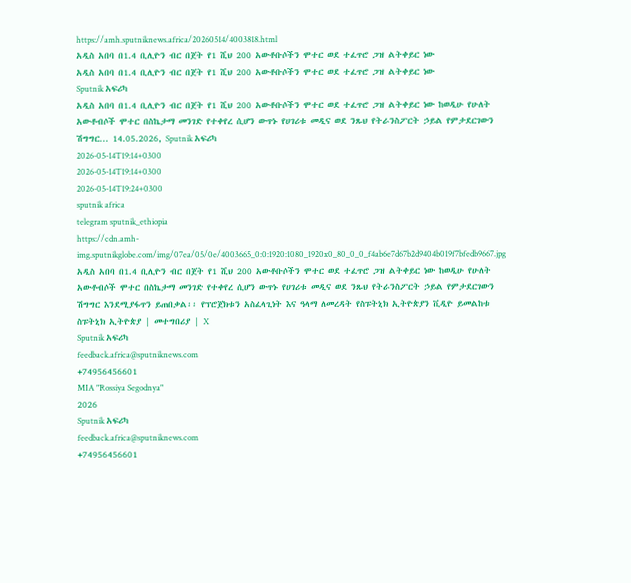https://amh.sputniknews.africa/20260514/4003818.html
አዲስ አበባ በ1.4 ቢሊዮን ብር በጀት የ1 ሺህ 200 አውቶቡሶችን ሞተር ወደ ተፈጥሮ ጋዝ ልትቀይር ነው
አዲስ አበባ በ1.4 ቢሊዮን ብር በጀት የ1 ሺህ 200 አውቶቡሶችን ሞተር ወደ ተፈጥሮ ጋዝ ልትቀይር ነው
Sputnik አፍሪካ
አዲስ አበባ በ1.4 ቢሊዮን ብር በጀት የ1 ሺህ 200 አውቶቡሶችን ሞተር ወደ ተፈጥሮ ጋዝ ልትቀይር ነው ከወዲሁ የሁለት አውቶብሶች ሞተር በስኬታማ መንገድ የተቀየረ ሲሆን ውጥኑ የሀገሪቱ መዲና ወደ ንጹህ የትራንስፖርት ኃይል የምታደርገውን ሽግግር... 14.05.2026, Sputnik አፍሪካ
2026-05-14T19:14+0300
2026-05-14T19:14+0300
2026-05-14T19:24+0300
sputnik africa
telegram sputnik_ethiopia
https://cdn.amh-img.sputnikglobe.com/img/07ea/05/0e/4003665_0:0:1920:1080_1920x0_80_0_0_f4ab6e7d67b2d9404b019f7bfedb9667.jpg
አዲስ አበባ በ1.4 ቢሊዮን ብር በጀት የ1 ሺህ 200 አውቶቡሶችን ሞተር ወደ ተፈጥሮ ጋዝ ልትቀይር ነው ከወዲሁ የሁለት አውቶብሶች ሞተር በስኬታማ መንገድ የተቀየረ ሲሆን ውጥኑ የሀገሪቱ መዲና ወደ ንጹህ የትራንስፖርት ኃይል የምታደርገውን ሽግግር እንደሚያፋጥን ይጠበቃል፡፡ የፕሮጀክቱን አስፈላጊነት እና ዓላማ ለመረዳት የስፑትኒክ ኢትዮጵያን ቪዲዮ ይመልከቱ ስፑትኒክ ኢትዮጵያ | መተግበሪያ | X
Sputnik አፍሪካ
feedback.africa@sputniknews.com
+74956456601
MIA "Rossiya Segodnya"
2026
Sputnik አፍሪካ
feedback.africa@sputniknews.com
+74956456601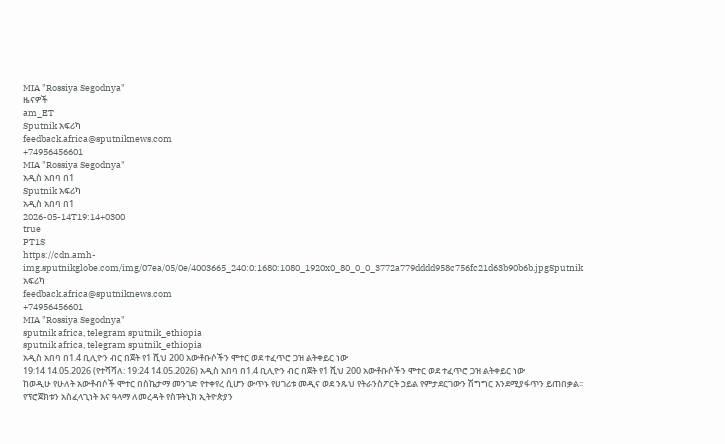MIA "Rossiya Segodnya"
ዜናዎች
am_ET
Sputnik አፍሪካ
feedback.africa@sputniknews.com
+74956456601
MIA "Rossiya Segodnya"
አዲስ አበባ በ1
Sputnik አፍሪካ
አዲስ አበባ በ1
2026-05-14T19:14+0300
true
PT1S
https://cdn.amh-img.sputnikglobe.com/img/07ea/05/0e/4003665_240:0:1680:1080_1920x0_80_0_0_3772a779dddd958c756fc21d63b90b6b.jpgSputnik አፍሪካ
feedback.africa@sputniknews.com
+74956456601
MIA "Rossiya Segodnya"
sputnik africa, telegram sputnik_ethiopia
sputnik africa, telegram sputnik_ethiopia
አዲስ አበባ በ1.4 ቢሊዮን ብር በጀት የ1 ሺህ 200 አውቶቡሶችን ሞተር ወደ ተፈጥሮ ጋዝ ልትቀይር ነው
19:14 14.05.2026 (የተሻሻለ: 19:24 14.05.2026) አዲስ አበባ በ1.4 ቢሊዮን ብር በጀት የ1 ሺህ 200 አውቶቡሶችን ሞተር ወደ ተፈጥሮ ጋዝ ልትቀይር ነው
ከወዲሁ የሁለት አውቶብሶች ሞተር በስኬታማ መንገድ የተቀየረ ሲሆን ውጥኑ የሀገሪቱ መዲና ወደ ንጹህ የትራንስፖርት ኃይል የምታደርገውን ሽግግር እንደሚያፋጥን ይጠበቃል፡፡
የፕሮጀክቱን አስፈላጊነት እና ዓላማ ለመረዳት የስፑትኒክ ኢትዮጵያን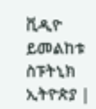ቪዲዮ ይመልከቱ
ስፑትኒክ ኢትዮጵያ |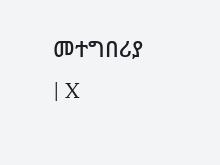መተግበሪያ | X